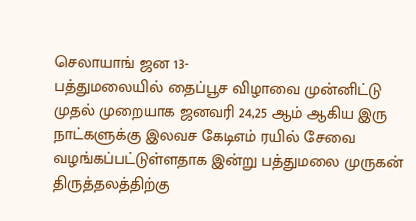செலாயாங் ஜன 13-
பத்துமலையில் தைப்பூச விழாவை முன்னிட்டு முதல் முறையாக ஜனவரி 24,25 ஆம் ஆகிய இரு நாட்களுக்கு இலவச கேடிஎம் ரயில் சேவை வழங்கப்பட்டுள்ளதாக இன்று பத்துமலை முருகன் திருத்தலத்திற்கு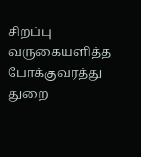சிறப்பு வருகையளித்த போக்குவரத்து துறை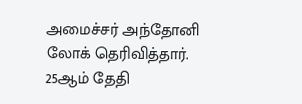அமைச்சர் அந்தோனி லோக் தெரிவித்தார்.
25ஆம் தேதி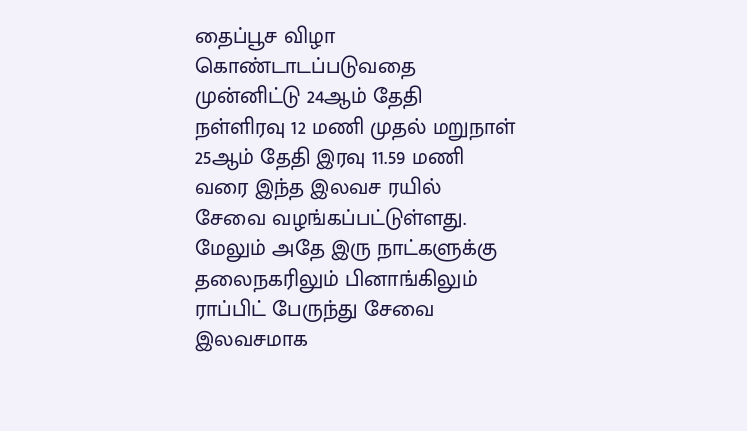தைப்பூச விழா கொண்டாடப்படுவதை முன்னிட்டு 24ஆம் தேதி நள்ளிரவு 12 மணி முதல் மறுநாள் 25ஆம் தேதி இரவு 11.59 மணி வரை இந்த இலவச ரயில் சேவை வழங்கப்பட்டுள்ளது.
மேலும் அதே இரு நாட்களுக்கு தலைநகரிலும் பினாங்கிலும் ராப்பிட் பேருந்து சேவை இலவசமாக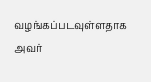வழங்கப்படவுள்ளதாக அவர்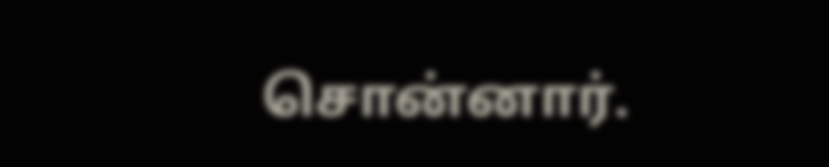சொன்னார்.